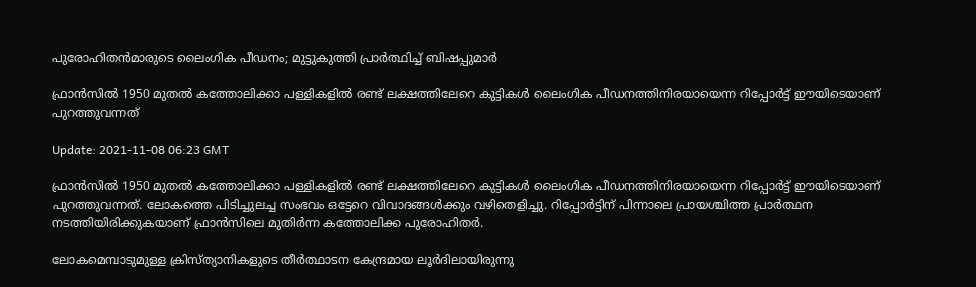പുരോഹിതന്‍മാരുടെ ലൈംഗിക പീഡനം; മുട്ടുകുത്തി പ്രാര്‍ത്ഥിച്ച് ബിഷപ്പുമാര്‍

ഫ്രാൻസിൽ 1950 മുതൽ കത്തോലിക്കാ പള്ളികളില്‍ രണ്ട് ലക്ഷത്തിലേറെ കുട്ടികൾ ലൈംഗിക പീഡനത്തിനിരയായെന്ന റിപ്പോർട്ട് ഈയിടെയാണ് പുറത്തുവന്നത്

Update: 2021-11-08 06:23 GMT

ഫ്രാൻസിൽ 1950 മുതൽ കത്തോലിക്കാ പള്ളികളില്‍ രണ്ട് ലക്ഷത്തിലേറെ കുട്ടികൾ ലൈംഗിക പീഡനത്തിനിരയായെന്ന റിപ്പോർട്ട് ഈയിടെയാണ് പുറത്തുവന്നത്. ലോകത്തെ പിടിച്ചുലച്ച സംഭവം ഒട്ടേറെ വിവാദങ്ങള്‍ക്കും വഴിതെളിച്ചു. റിപ്പോര്‍ട്ടിന് പിന്നാലെ പ്രായശ്ചിത്ത പ്രാർത്ഥന നടത്തിയിരിക്കുകയാണ് ഫ്രാന്‍സിലെ മുതിര്‍ന്ന കത്തോലിക്ക പുരോഹിതർ.

ലോകമെമ്പാടുമുള്ള ക്രിസ്ത്യാനികളുടെ തീർത്ഥാടന കേന്ദ്രമായ ലൂർദിലായിരുന്നു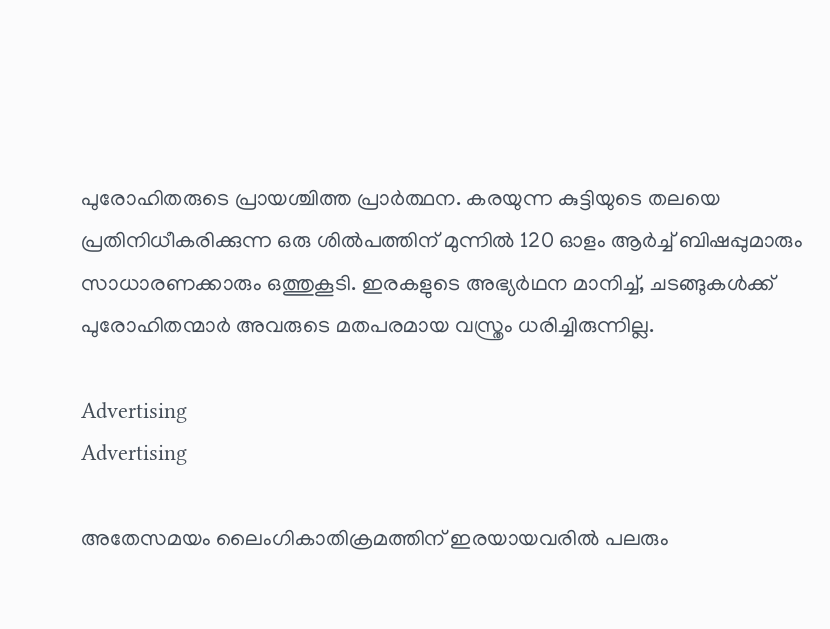പുരോഹിതരുടെ പ്രായശ്ചിത്ത പ്രാർത്ഥന. കരയുന്ന കുട്ടിയുടെ തലയെ പ്രതിനിധീകരിക്കുന്ന ഒരു ശിൽപത്തിന് മുന്നിൽ 120 ഓളം ആർച്ച് ബിഷപ്പുമാരും സാധാരണക്കാരും ഒത്തുകൂടി. ഇരകളുടെ അഭ്യർഥന മാനിച്ച്, ചടങ്ങുകൾക്ക് പുരോഹിതന്മാർ അവരുടെ മതപരമായ വസ്ത്രം ധരിച്ചിരുന്നില്ല.

Advertising
Advertising

അതേസമയം ലൈംഗികാതിക്രമത്തിന് ഇരയായവരില്‍ പലരും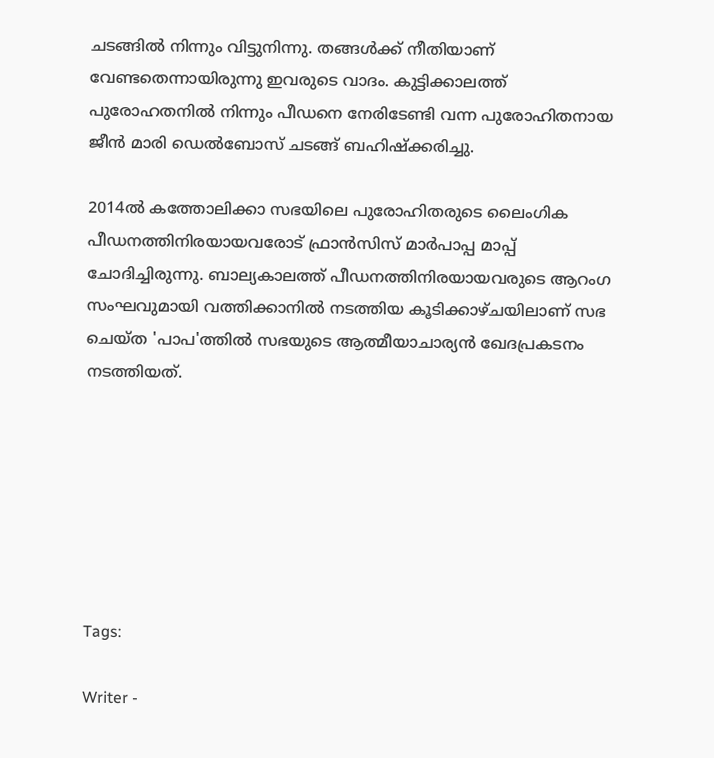ചടങ്ങില്‍ നിന്നും വിട്ടുനിന്നു. തങ്ങള്‍ക്ക് നീതിയാണ് വേണ്ടതെന്നായിരുന്നു ഇവരുടെ വാദം. കുട്ടിക്കാലത്ത് പുരോഹതനില്‍ നിന്നും പീഡനെ നേരിടേണ്ടി വന്ന പുരോഹിതനായ ജീന്‍ മാരി ഡെല്‍ബോസ് ചടങ്ങ് ബഹിഷ്ക്കരിച്ചു.

2014ല്‍ കത്തോലിക്കാ സഭയിലെ പുരോഹിതരുടെ ലൈംഗിക പീഡനത്തിനിരയായവരോട് ഫ്രാന്‍സിസ് മാര്‍പാപ്പ മാപ്പ് ചോദിച്ചിരുന്നു. ബാല്യകാലത്ത് പീഡനത്തിനിരയായവരുടെ ആറംഗ സംഘവുമായി വത്തിക്കാനില്‍ നടത്തിയ കൂടിക്കാഴ്ചയിലാണ് സഭ ചെയ്ത 'പാപ'ത്തില്‍ സഭയുടെ ആത്മീയാചാര്യന്‍ ഖേദപ്രകടനം നടത്തിയത്.







Tags:

Writer -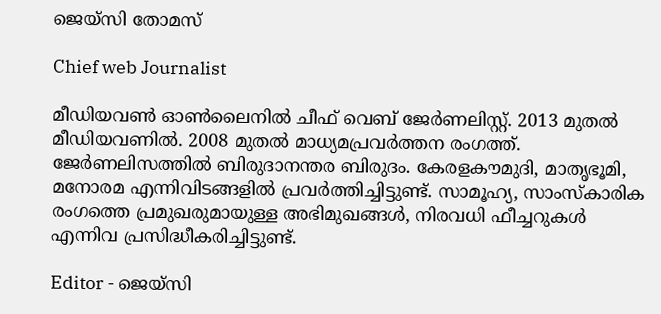ജെയ്സി തോമസ്

Chief web Journalist

മീഡിയവൺ ഓൺലൈനിൽ ചീഫ് വെബ് ജേർണലിസ്റ്റ്. 2013 മുതൽ മീഡിയവണിൽ. 2008 മുതൽ മാധ്യമപ്രവർത്തന രംഗത്ത്. ജേർണലിസത്തിൽ ബിരുദാനന്തര ബിരുദം. കേരളകൗമുദി, മാതൃഭൂമി, മനോരമ എന്നിവിടങ്ങളിൽ പ്രവർത്തിച്ചിട്ടുണ്ട്. സാമൂഹ്യ, സാംസ്‌കാരിക രംഗത്തെ പ്രമുഖരുമായുള്ള അഭിമുഖങ്ങൾ, നിരവധി ഫീച്ചറുകൾ എന്നിവ പ്രസിദ്ധീകരിച്ചിട്ടുണ്ട്.

Editor - ജെയ്സി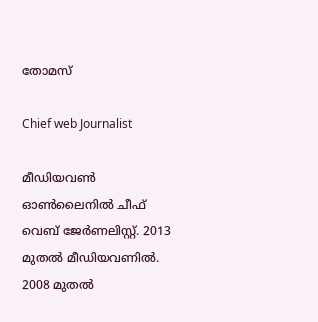തോമസ്

Chief web Journalist

മീഡിയവൺ ഓൺലൈനിൽ ചീഫ് വെബ് ജേർണലിസ്റ്റ്. 2013 മുതൽ മീഡിയവണിൽ. 2008 മുതൽ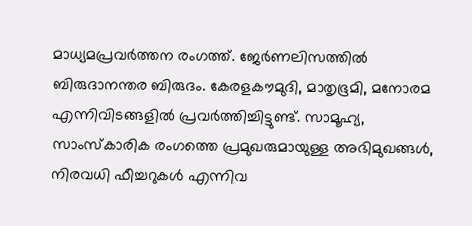മാധ്യമപ്രവർത്തന രംഗത്ത്. ജേർണലിസത്തിൽ ബിരുദാനന്തര ബിരുദം. കേരളകൗമുദി, മാതൃഭൂമി, മനോരമ എന്നിവിടങ്ങളിൽ പ്രവർത്തിച്ചിട്ടുണ്ട്. സാമൂഹ്യ, സാംസ്‌കാരിക രംഗത്തെ പ്രമുഖരുമായുള്ള അഭിമുഖങ്ങൾ, നിരവധി ഫീച്ചറുകൾ എന്നിവ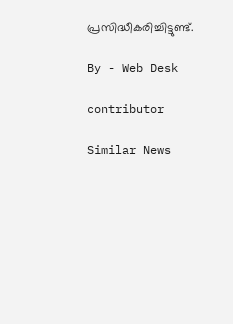പ്രസിദ്ധീകരിച്ചിട്ടുണ്ട്.

By - Web Desk

contributor

Similar News